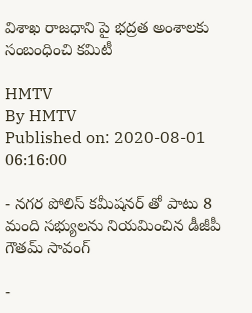విశాఖ రాజధాని పై భద్రత అంశాలకు సంబంధించి కమిటీ

HMTV
By HMTV
Published on: 2020-08-01 06:16:00

- నగర పోలిస్ కమీషనర్ తో పాటు 8 మంది సభ్యులను నియమించిన డీజీపీ గౌతమ్ సావంగ్

-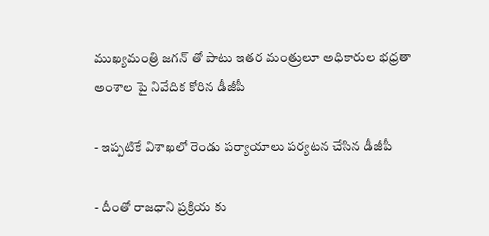ముఖ్యమంత్రి జగన్ తో పాటు ఇతర మంత్రులూ అధికారుల భధ్రతా అంశాల పై నివేదిక కోరిన డీజీపీ

- ఇప్పటికే విశాఖలో రెండు పర్యాయాలు పర్యటన చేసిన డీజీపీ

- దీంతో రాజధాని ప్రక్రియ కు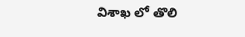విశాఖ లో తొలి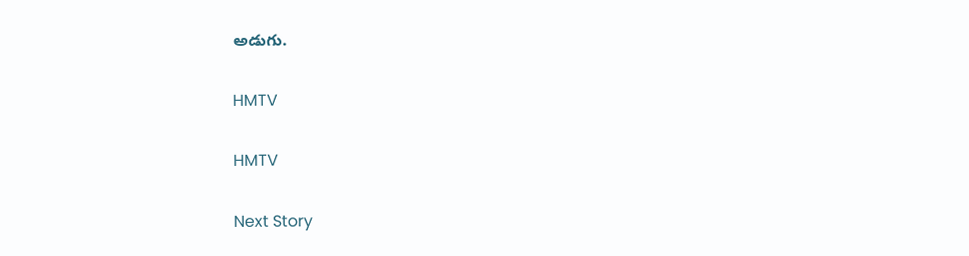అడుగు.

HMTV

HMTV

Next Story